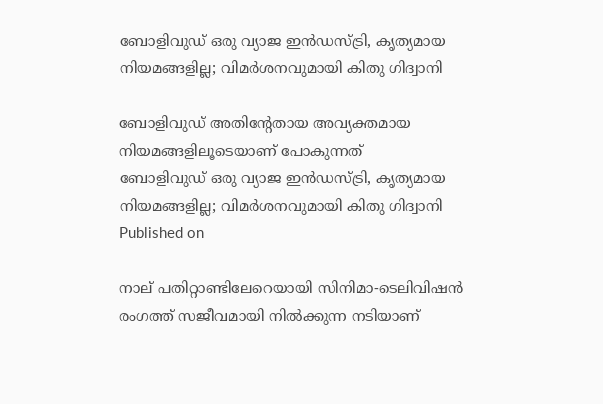ബോളിവുഡ് ഒരു വ്യാജ ഇൻഡസ്ട്രി, കൃത്യമായ നിയമങ്ങളില്ല; വിമർശനവുമായി കിതു ഗിദ്വാനി

ബോളിവുഡ് അതിന്റേതായ അവ്യക്തമായ നിയമങ്ങളിലൂടെയാണ് പോകുന്നത്
ബോളിവുഡ് ഒരു വ്യാജ ഇൻഡസ്ട്രി, കൃത്യമായ നിയമങ്ങളില്ല; വിമർശനവുമായി കിതു ഗിദ്വാനി
Published on

നാല് പതിറ്റാണ്ടിലേറെയായി സിനിമാ-ടെലിവിഷൻ രംഗത്ത് സജീവമായി നിൽക്കുന്ന നടിയാണ്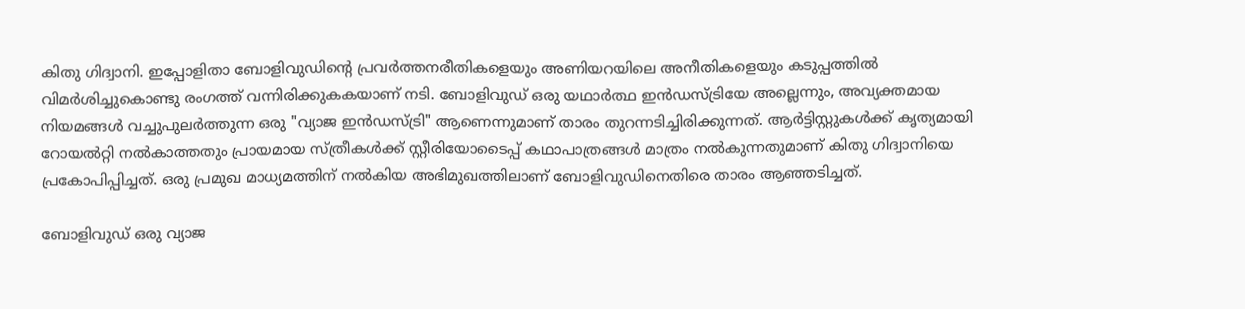കിതു ഗിദ്വാനി. ഇപ്പോളിതാ ബോളിവുഡിന്റെ പ്രവർത്തനരീതികളെയും അണിയറയിലെ അനീതികളെയും കടുപ്പത്തിൽ വിമർശിച്ചുകൊണ്ടു രംഗത്ത് വന്നിരിക്കുകകയാണ് നടി. ബോളിവുഡ് ഒരു യഥാർത്ഥ ഇൻഡസ്ട്രിയേ അല്ലെന്നും, അവ്യക്തമായ നിയമങ്ങൾ വച്ചുപുലർത്തുന്ന ഒരു "വ്യാജ ഇൻഡസ്ട്രി" ആണെന്നുമാണ് താരം തുറന്നടിച്ചിരിക്കുന്നത്. ആർട്ടിസ്റ്റുകൾക്ക് കൃത്യമായി റോയൽറ്റി നൽകാത്തതും പ്രായമായ സ്ത്രീകൾക്ക് സ്റ്റീരിയോടൈപ്പ് കഥാപാത്രങ്ങൾ മാത്രം നൽകുന്നതുമാണ് കിതു ഗിദ്വാനിയെ പ്രകോപിപ്പിച്ചത്. ഒരു പ്രമുഖ മാധ്യമത്തിന് നൽകിയ അഭിമുഖത്തിലാണ് ബോളിവുഡിനെതിരെ താരം ആഞ്ഞടിച്ചത്.

ബോളിവുഡ് ഒരു വ്യാജ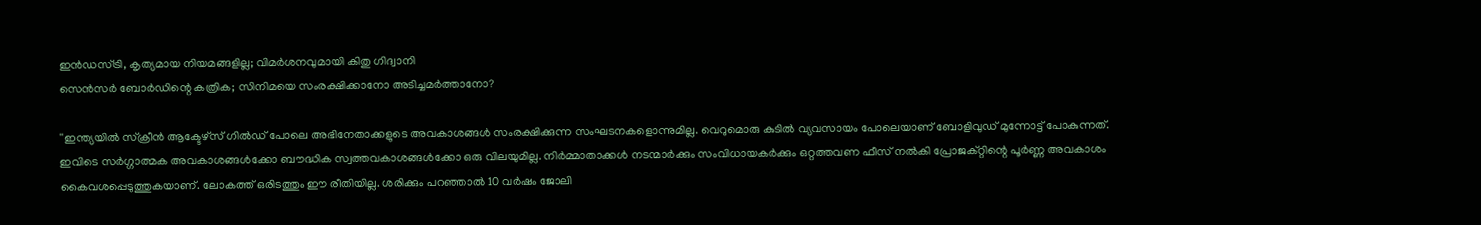ഇൻഡസ്ട്രി, കൃത്യമായ നിയമങ്ങളില്ല; വിമർശനവുമായി കിതു ഗിദ്വാനി
സെൻസർ ബോർഡിന്റെ കത്രിക; സിനിമയെ സംരക്ഷിക്കാനോ അടിച്ചമർത്താനോ?

''ഇന്ത്യയിൽ സ്‌ക്രീൻ ആക്ടേഴ്‌സ് ഗിൽഡ് പോലെ അഭിനേതാക്കളുടെ അവകാശങ്ങൾ സംരക്ഷിക്കുന്ന സംഘടനകളൊന്നുമില്ല. വെറുമൊരു കുടിൽ വ്യവസായം പോലെയാണ് ബോളിവുഡ് മുന്നോട്ട് പോകുന്നത്. ഇവിടെ സർഗ്ഗാത്മക അവകാശങ്ങൾക്കോ ബൗദ്ധിക സ്വത്തവകാശങ്ങൾക്കോ ഒരു വിലയുമില്ല. നിർമ്മാതാക്കൾ നടന്മാർക്കും സംവിധായകർക്കും ഒറ്റത്തവണ ഫീസ് നൽകി പ്രോജക്റ്റിന്റെ പൂർണ്ണ അവകാശം കൈവശപ്പെടുത്തുകയാണ്. ലോകത്ത് ഒരിടത്തും ഈ രീതിയില്ല. ശരിക്കും പറഞ്ഞാൽ 10 വർഷം ജോലി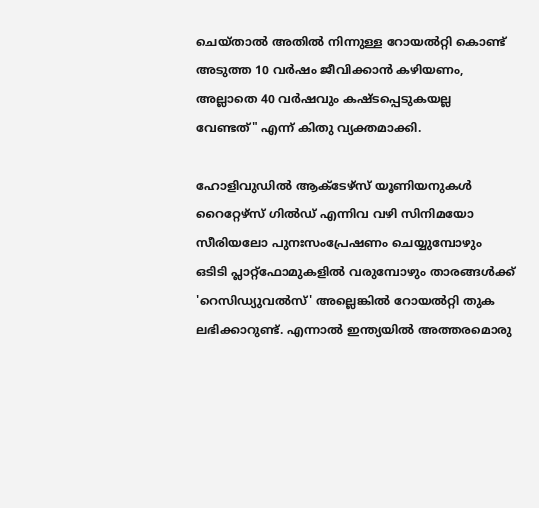ചെയ്താൽ അതിൽ നിന്നുള്ള റോയൽറ്റി കൊണ്ട് അടുത്ത 10 വർഷം ജീവിക്കാൻ കഴിയണം, അല്ലാതെ 40 വർഷവും കഷ്ടപ്പെടുകയല്ല വേണ്ടത്" എന്ന് കിതു വ്യക്തമാക്കി.

ഹോളിവുഡിൽ ആക്ടേഴ്‌സ് യൂണിയനുകൾ റൈറ്റേഴ്‌സ് ഗിൽഡ് എന്നിവ വഴി സിനിമയോ സീരിയലോ പുനഃസംപ്രേഷണം ചെയ്യുമ്പോഴും ഒടിടി പ്ലാറ്റ്‌ഫോമുകളിൽ വരുമ്പോഴും താരങ്ങൾക്ക് 'റെസിഡ്യുവൽസ്' അല്ലെങ്കിൽ റോയൽറ്റി തുക ലഭിക്കാറുണ്ട്. എന്നാൽ ഇന്ത്യയിൽ അത്തരമൊരു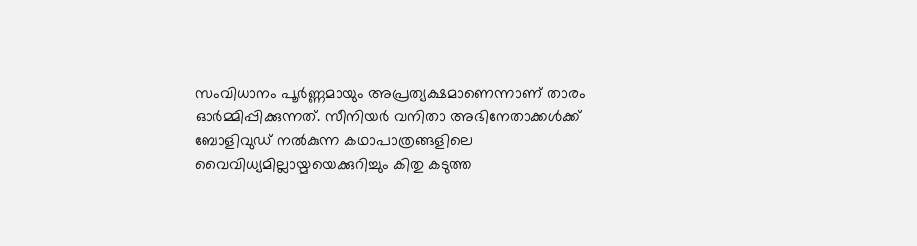സംവിധാനം പൂർണ്ണമായും അപ്രത്യക്ഷമാണെന്നാണ് താരം ഓർമ്മിപ്പിക്കുന്നത്. സീനിയർ വനിതാ അഭിനേതാക്കൾക്ക് ബോളിവുഡ് നൽകുന്ന കഥാപാത്രങ്ങളിലെ വൈവിധ്യമില്ലായ്മയെക്കുറിച്ചും കിതു കടുത്ത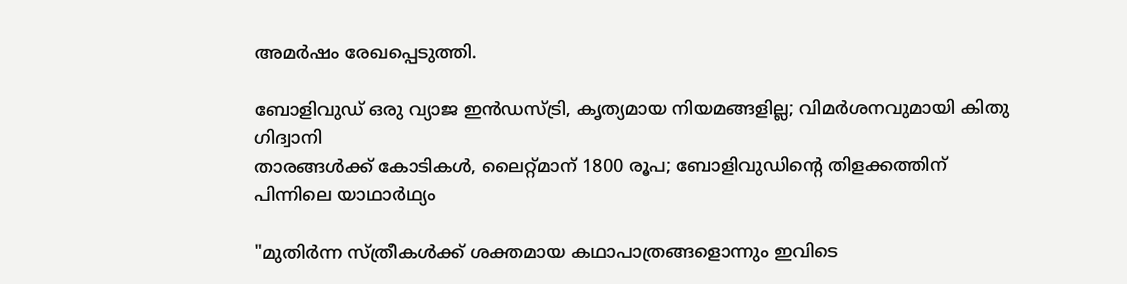അമർഷം രേഖപ്പെടുത്തി.

ബോളിവുഡ് ഒരു വ്യാജ ഇൻഡസ്ട്രി, കൃത്യമായ നിയമങ്ങളില്ല; വിമർശനവുമായി കിതു ഗിദ്വാനി
താരങ്ങൾക്ക് കോടികൾ, ലൈറ്റ്മാന് 1800 രൂപ; ബോളിവുഡിന്റെ തിളക്കത്തിന് പിന്നിലെ യാഥാർഥ്യം

"മുതിർന്ന സ്ത്രീകൾക്ക് ശക്തമായ കഥാപാത്രങ്ങളൊന്നും ഇവിടെ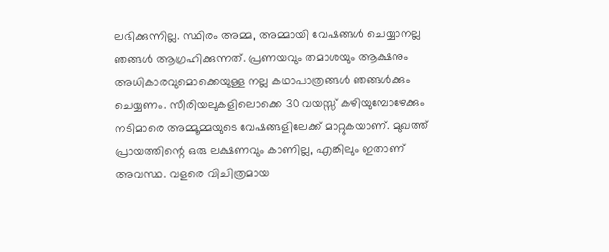ലഭിക്കുന്നില്ല. സ്ഥിരം അമ്മ, അമ്മായി വേഷങ്ങൾ ചെയ്യാനല്ല ഞങ്ങൾ ആഗ്രഹിക്കുന്നത്. പ്രണയവും തമാശയും ആക്ഷനും അധികാരവുമൊക്കെയുള്ള നല്ല കഥാപാത്രങ്ങൾ ഞങ്ങൾക്കും ചെയ്യണം. സീരിയലുകളിലൊക്കെ 30 വയസ്സ് കഴിയുമ്പോഴേക്കും നടിമാരെ അമ്മൂമ്മയുടെ വേഷങ്ങളിലേക്ക് മാറ്റുകയാണ്. മുഖത്ത് പ്രായത്തിന്റെ ഒരു ലക്ഷണവും കാണില്ല, എങ്കിലും ഇതാണ് അവസ്ഥ. വളരെ വിചിത്രമായ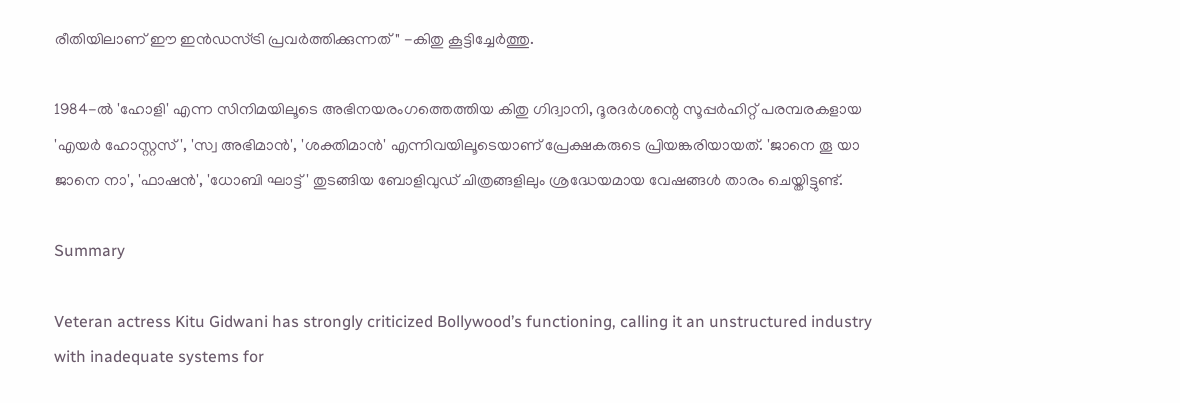രീതിയിലാണ് ഈ ഇൻഡസ്ട്രി പ്രവർത്തിക്കുന്നത്" -കിതു കൂട്ടിച്ചേർത്തു.

1984-ൽ 'ഹോളി' എന്ന സിനിമയിലൂടെ അഭിനയരംഗത്തെത്തിയ കിതു ഗിദ്വാനി, ദൂരദർശന്റെ സൂപ്പർഹിറ്റ് പരമ്പരകളായ 'എയർ ഹോസ്റ്റസ്', 'സ്വ അഭിമാൻ', 'ശക്തിമാൻ' എന്നിവയിലൂടെയാണ് പ്രേക്ഷകരുടെ പ്രിയങ്കരിയായത്. 'ജാനെ തൂ യാ ജാനെ നാ', 'ഫാഷൻ', 'ധോബി ഘാട്ട്' തുടങ്ങിയ ബോളിവുഡ് ചിത്രങ്ങളിലും ശ്രദ്ധേയമായ വേഷങ്ങൾ താരം ചെയ്തിട്ടുണ്ട്.

Summary

Veteran actress Kitu Gidwani has strongly criticized Bollywood’s functioning, calling it an unstructured industry with inadequate systems for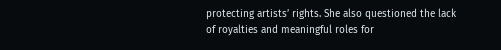protecting artists’ rights. She also questioned the lack of royalties and meaningful roles for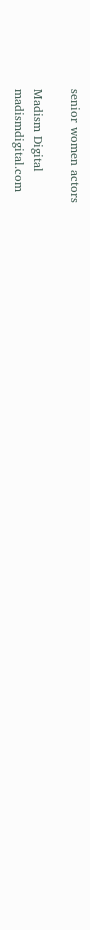senior women actors

Madism Digital
madismdigital.com